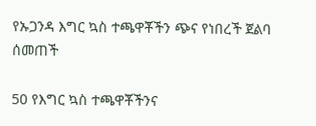የኡጋንዳ እግር ኳስ ተጫዋቾችን ጭና የነበረች ጀልባ ሰመጠች

50 የእግር ኳስ ተጫዋቾችንና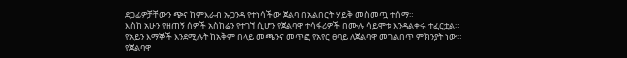ደጋፊዎቻቸውን ጭና ከምእራብ ኡጋንዳ የተነሳችው ጀልባ በአልበርት ሃይቅ መስመጧ ተሰማ።
እስከ አሁን የዘጠኝ ሰዎች አስከሬን የተገኘ ሲሆን የጀልባዋ ተሳፋሪዎች በሙሉ ሳይሞቱ እንዳልቀሩ ተፈርቷል።
የአይን እማኞች እንደሚሉት ከአቅም በላይ መጫንና መጥፎ የአየር ፀባይ ለጀልባዋ መገልበጥ ምክንያት ነው።
የጀልባዋ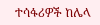ተሳፋሪዎች ከሌላ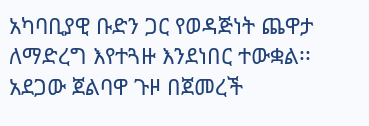አካባቢያዊ ቡድን ጋር የወዳጅነት ጨዋታ ለማድረግ እየተጓዙ እንደነበር ተውቋል፡፡
አደጋው ጀልባዋ ጉዞ በጀመረች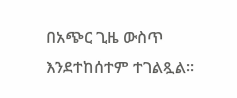በአጭር ጊዜ ውስጥ እንደተከሰተም ተገልጿል።